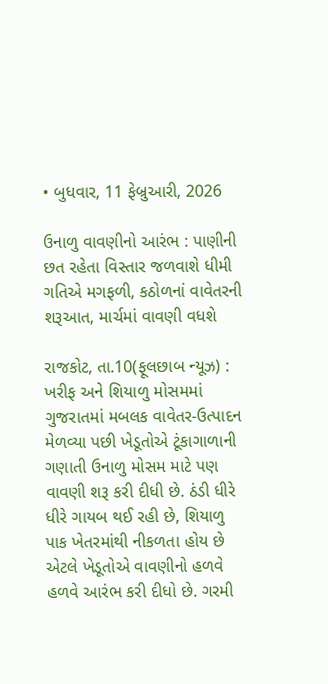• બુધવાર, 11 ફેબ્રુઆરી, 2026

ઉનાળુ વાવણીનો આરંભ : પાણીની છત રહેતા વિસ્તાર જળવાશે ધીમી ગતિએ મગફળી, કઠોળનાં વાવેતરની શરૂઆત, માર્ચમાં વાવણી વધશે

રાજકોટ, તા.10(ફૂલછાબ ન્યૂઝ) : ખરીફ અને શિયાળુ મોસમમાં ગુજરાતમાં મબલક વાવેતર-ઉત્પાદન મેળવ્યા પછી ખેડૂતોએ ટૂંકાગાળાની ગણાતી ઉનાળુ મોસમ માટે પણ વાવણી શરૂ કરી દીધી છે. ઠંડી ધીરે ધીરે ગાયબ થઈ રહી છે, શિયાળુ પાક ખેતરમાંથી નીકળતા હોય છે એટલે ખેડૂતોએ વાવણીનો હળવે હળવે આરંભ કરી દીધો છે. ગરમી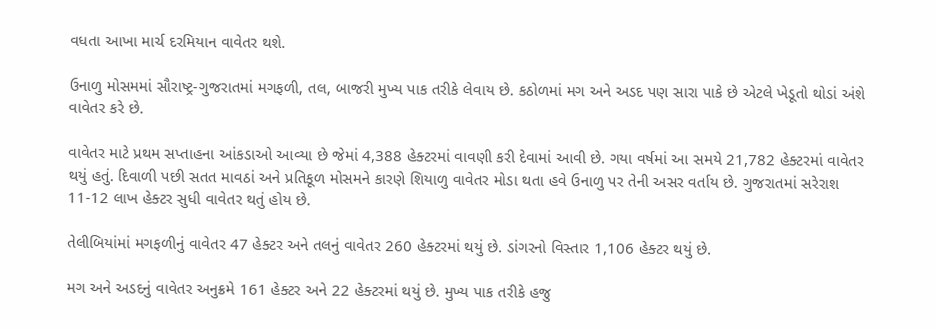વધતા આખા માર્ચ દરમિયાન વાવેતર થશે.

ઉનાળુ મોસમમાં સૌરાષ્ટ્ર-ગુજરાતમાં મગફળી, તલ, બાજરી મુખ્ય પાક તરીકે લેવાય છે. કઠોળમાં મગ અને અડદ પણ સારા પાકે છે એટલે ખેડૂતો થોડાં અંશે વાવેતર કરે છે.

વાવેતર માટે પ્રથમ સપ્તાહના આંકડાઓ આવ્યા છે જેમાં 4,388 હેક્ટરમાં વાવણી કરી દેવામાં આવી છે. ગયા વર્ષમાં આ સમયે 21,782 હેક્ટરમાં વાવેતર થયું હતું. દિવાળી પછી સતત માવઠાં અને પ્રતિકૂળ મોસમને કારણે શિયાળુ વાવેતર મોડા થતા હવે ઉનાળુ પર તેની અસર વર્તાય છે. ગુજરાતમાં સરેરાશ 11-12 લાખ હેક્ટર સુધી વાવેતર થતું હોય છે.

તેલીબિયાંમાં મગફળીનું વાવેતર 47 હેક્ટર અને તલનું વાવેતર 260 હેક્ટરમાં થયું છે. ડાંગરનો વિસ્તાર 1,106 હેક્ટર થયું છે.

મગ અને અડદનું વાવેતર અનુક્રમે 161 હેક્ટર અને 22 હેક્ટરમાં થયું છે. મુખ્ય પાક તરીકે હજુ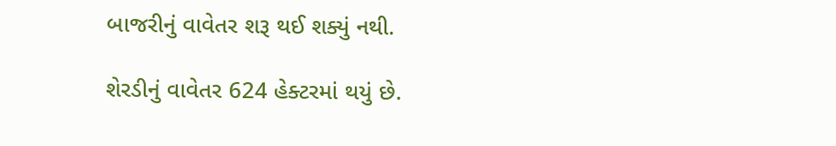બાજરીનું વાવેતર શરૂ થઈ શક્યું નથી.

શેરડીનું વાવેતર 624 હેક્ટરમાં થયું છે.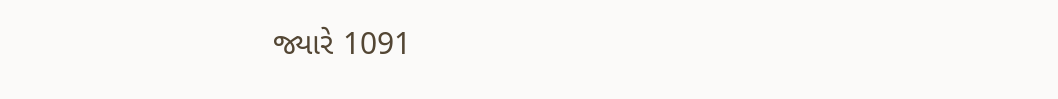જ્યારે 1091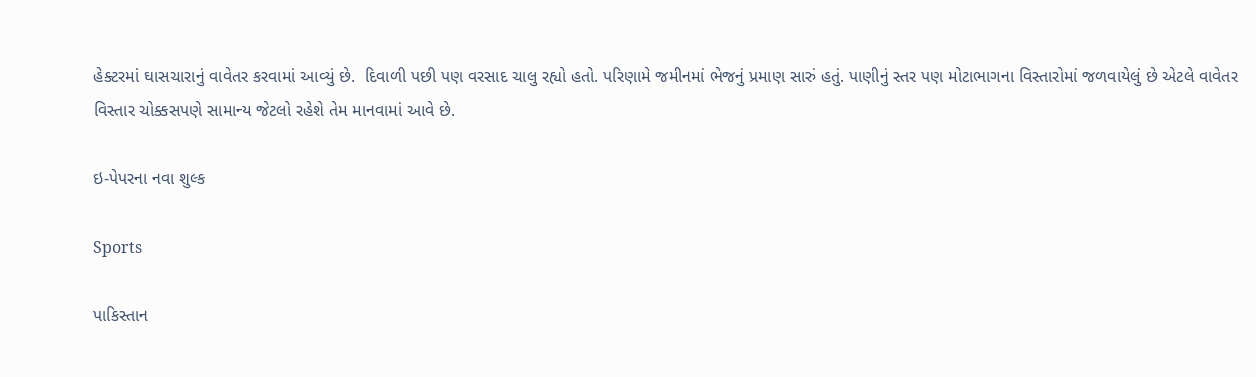હેક્ટરમાં ઘાસચારાનું વાવેતર કરવામાં આવ્યું છે.  દિવાળી પછી પણ વરસાદ ચાલુ રહ્યો હતો. પરિણામે જમીનમાં ભેજનું પ્રમાણ સારું હતું. પાણીનું સ્તર પણ મોટાભાગના વિસ્તારોમાં જળવાયેલું છે એટલે વાવેતર વિસ્તાર ચોક્કસપણે સામાન્ય જેટલો રહેશે તેમ માનવામાં આવે છે.

ઇ-પેપરના નવા શુલ્ક

Sports

પાકિસ્તાન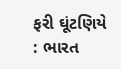ફરી ઘૂંટણિયે : ભારત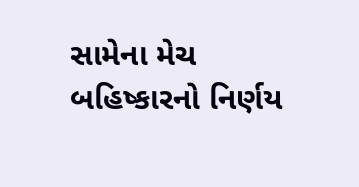સામેના મેચ બહિષ્કારનો નિર્ણય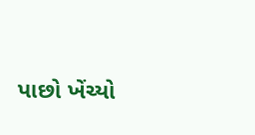પાછો ખેંચ્યો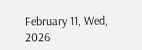February 11, Wed, 2026